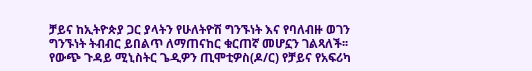ቻይና ከኢትዮጵያ ጋር ያላትን የሁለትዮሽ ግንኙነት እና የባለብዙ ወገን ግንኙነት ትብብር ይበልጥ ለማጠናከር ቁርጠኛ መሆኗን ገልጻለች፡፡
የውጭ ጉዳይ ሚኒስትር ጌዲዎን ጢሞቲዎስ(ዶ/ር) የቻይና የአፍሪካ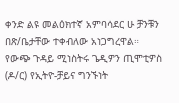ቀንድ ልዩ መልዕክተኛ አምባሳደር ሁ ቻንቹን በጽ/ቤታቸው ተቀብለው አነጋግረዋል።
የውጭ ጉዳይ ሚነስትሩ ጌዲዎን ጢሞቲዎስ (ዶ/ር) የኢትዮ-ቻይና ግንኙነት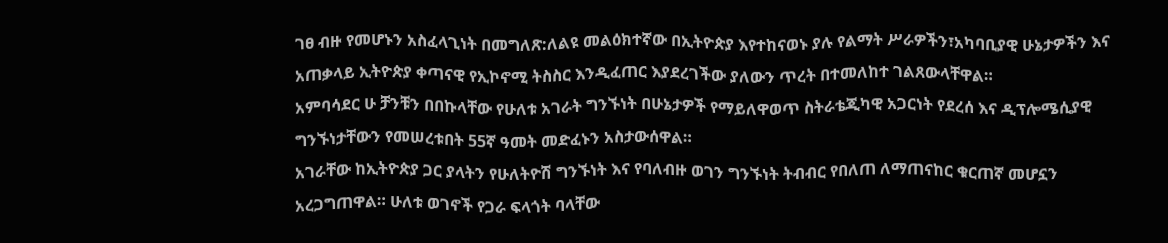ገፀ ብዙ የመሆኑን አስፈላጊነት በመግለጽ:ለልዩ መልዕክተኛው በኢትዮጵያ እየተከናወኑ ያሉ የልማት ሥራዎችን፣አካባቢያዊ ሁኔታዎችን እና አጠቃላይ ኢትዮጵያ ቀጣናዊ የኢኮኖሚ ትስስር እንዲፈጠር እያደረገችው ያለውን ጥረት በተመለከተ ገልጸውላቸዋል።
አምባሳደር ሁ ቻንቹን በበኩላቸው የሁለቱ አገራት ግንኙነት በሁኔታዎች የማይለዋወጥ ስትራቴጂካዊ አጋርነት የደረሰ እና ዲፕሎሜሲያዊ ግንኙነታቸውን የመሠረቱበት 55ኛ ዓመት መድፈኑን አስታውሰዋል።
አገራቸው ከኢትዮጵያ ጋር ያላትን የሁለትዮሽ ግንኙነት እና የባለብዙ ወገን ግንኙነት ትብብር የበለጠ ለማጠናከር ቁርጠኛ መሆኗን አረጋግጠዋል። ሁለቱ ወገኖች የጋራ ፍላጎት ባላቸው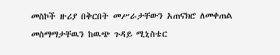መስኮች ዙሪያ በቅርበት መሥራታቸውን አጠናክሮ ለመቀጠል መስማማታቸዉን ከዉጭ ጉዳይ ሚኒስቴር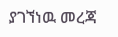ያገኘነዉ መረጃ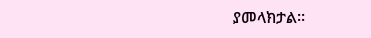ያመላክታል፡፡